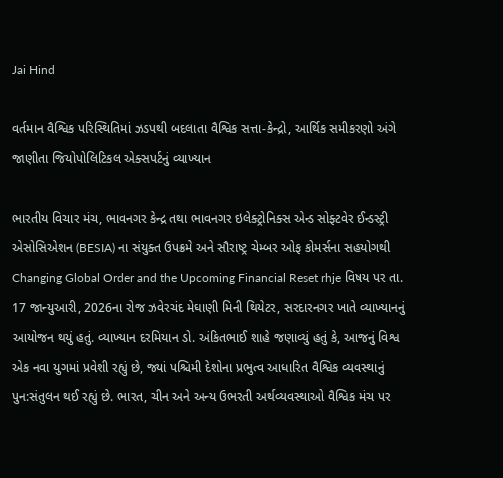Jai Hind

વર્તમાન વૈશ્વિક પરિસ્થિતિમાં ઝડપથી બદલાતા વૈશ્વિક સત્તા-કેન્દ્રો, આર્થિક સમીકરણો અંગે જાણીતા જિયોપોલિટિકલ એક્સપર્ટનું વ્યાખ્યાન

ભારતીય વિચાર મંચ, ભાવનગર કેન્દ્ર તથા ભાવનગર ઇલેક્ટ્રોનિક્સ એન્ડ સોફ્ટવેર ઈન્ડસ્ટ્રી એસોસિએશન (BESIA) ના સંયુક્ત ઉપક્રમે અને સૌરાષ્ટ્ર ચેમ્બર ઓફ કોમર્સના સહયોગથી Changing Global Order and the Upcoming Financial Reset rhje વિષય પર તા. 17 જાન્યુઆરી, 2026ના રોજ ઝવેરચંદ મેઘાણી મિની થિયેટર, સરદારનગર ખાતે વ્યાખ્યાનનું આયોજન થયું હતું. વ્યાખ્યાન દરમિયાન ડો. અંકિતભાઈ શાહે જણાવ્યું હતું કે, આજનું વિશ્વ એક નવા યુગમાં પ્રવેશી રહ્યું છે, જ્યાં પશ્ચિમી દેશોના પ્રભુત્વ આધારિત વૈશ્વિક વ્યવસ્થાનું પુન:સંતુલન થઈ રહ્યું છે. ભારત, ચીન અને અન્ય ઉભરતી અર્થવ્યવસ્થાઓ વૈશ્વિક મંચ પર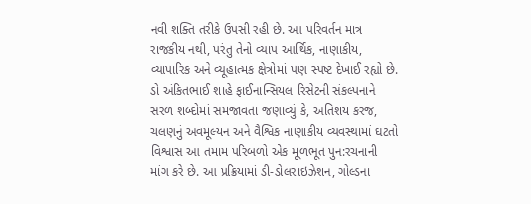નવી શક્તિ તરીકે ઉપસી રહી છે. આ પરિવર્તન માત્ર રાજકીય નથી, પરંતુ તેનો વ્યાપ આર્થિક, નાણાકીય, વ્યાપારિક અને વ્યૂહાત્મક ક્ષેત્રોમાં પણ સ્પષ્ટ દેખાઈ રહ્યો છે. ડો અંકિતભાઈ શાહે ફાઈનાન્સિયલ રિસેટની સંકલ્પનાને સરળ શબ્દોમાં સમજાવતા જણાવ્યું કે, અતિશય કરજ, ચલણનું અવમૂલ્યન અને વૈશ્વિક નાણાકીય વ્યવસ્થામાં ઘટતો વિશ્વાસ આ તમામ પરિબળો એક મૂળભૂત પુન:રચનાની માંગ કરે છે. આ પ્રક્રિયામાં ડી-ડોલરાઇઝેશન, ગોલ્ડના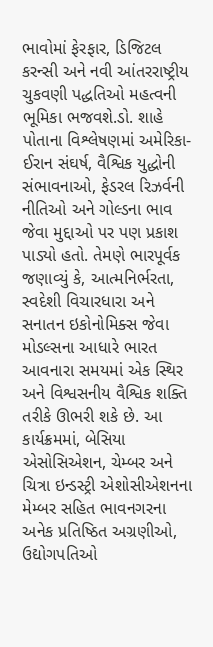ભાવોમાં ફેરફાર, ડિજિટલ કરન્સી અને નવી આંતરરાષ્ટ્રીય ચુકવણી પદ્ધતિઓ મહત્વની ભૂમિકા ભજવશે.ડો. શાહે પોતાના વિશ્લેષણમાં અમેરિકા-ઈરાન સંઘર્ષ, વૈશ્વિક યુદ્ધોની સંભાવનાઓ, ફેડરલ રિઝર્વની નીતિઓ અને ગોલ્ડના ભાવ જેવા મુદ્દાઓ પર પણ પ્રકાશ પાડ્યો હતો. તેમણે ભારપૂર્વક જણાવ્યું કે, આત્મનિર્ભરતા, સ્વદેશી વિચારધારા અને સનાતન ઇકોનોમિક્સ જેવા મોડલ્સના આધારે ભારત આવનારા સમયમાં એક સ્થિર અને વિશ્વસનીય વૈશ્વિક શક્તિ તરીકે ઊભરી શકે છે. આ કાર્યક્રમમાં, બેસિયા એસોસિએશન, ચેમ્બર અને ચિત્રા ઇન્ડસ્ટ્રી એશોસીએશનના મેમ્બર સહિત ભાવનગરના અનેક પ્રતિષ્ઠિત અગ્રણીઓ, ઉદ્યોગપતિઓ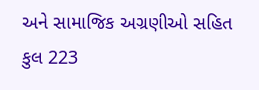અને સામાજિક અગ્રણીઓ સહિત કુલ 223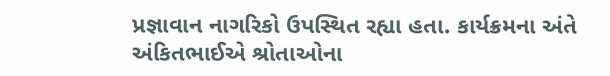પ્રજ્ઞાવાન નાગરિકો ઉપસ્થિત રહ્યા હતા. કાર્યક્રમના અંતે અંકિતભાઈએ શ્રોતાઓના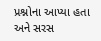પ્રશ્નોના આપ્યા હતા અને સરસ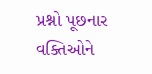પ્રશ્નો પૂછનાર વક્તિઓને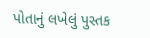પોતાનું લખેલું પુસ્તક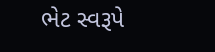ભેટ સ્વરૂપે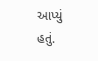આપ્યું હતું.